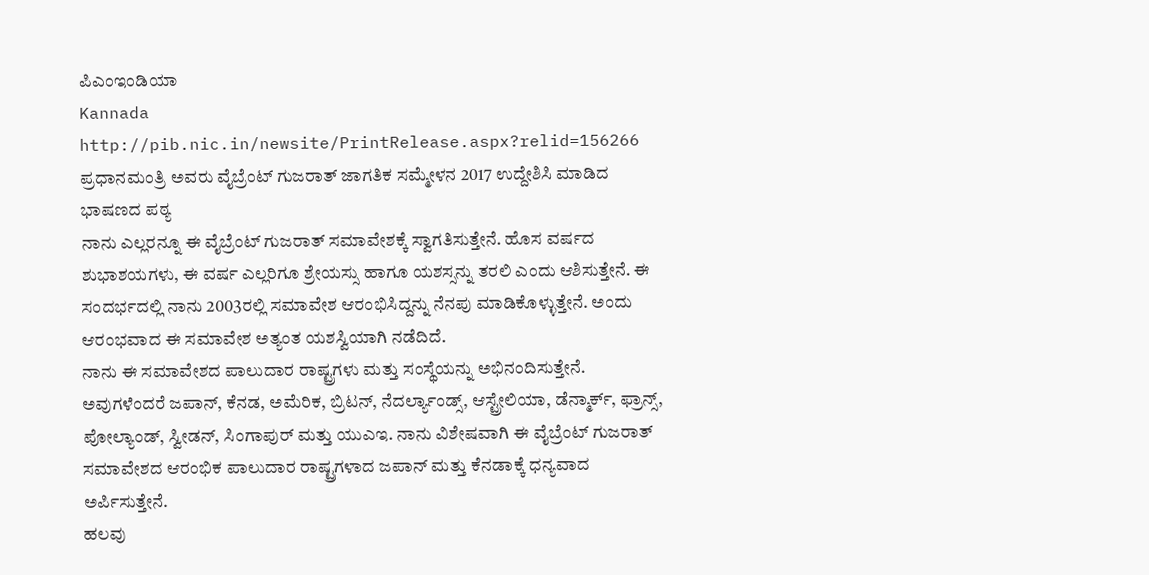ಪಿಎಂಇಂಡಿಯಾ
Kannada
http://pib.nic.in/newsite/PrintRelease.aspx?relid=156266
ಪ್ರಧಾನಮಂತ್ರಿ ಅವರು ವೈಬ್ರೆಂಟ್ ಗುಜರಾತ್ ಜಾಗತಿಕ ಸಮ್ಮೇಳನ 2017 ಉದ್ದೇಶಿಸಿ ಮಾಡಿದ ಭಾಷಣದ ಪಠ್ಯ
ನಾನು ಎಲ್ಲರನ್ನೂ ಈ ವೈಬ್ರೆಂಟ್ ಗುಜರಾತ್ ಸಮಾವೇಶಕ್ಕೆ ಸ್ವಾಗತಿಸುತ್ತೇನೆ. ಹೊಸ ವರ್ಷದ ಶುಭಾಶಯಗಳು, ಈ ವರ್ಷ ಎಲ್ಲರಿಗೂ ಶ್ರೇಯಸ್ಸು ಹಾಗೂ ಯಶಸ್ಸನ್ನು ತರಲಿ ಎಂದು ಆಶಿಸುತ್ತೇನೆ. ಈ ಸಂದರ್ಭದಲ್ಲಿ ನಾನು 2003ರಲ್ಲಿ ಸಮಾವೇಶ ಆರಂಭಿಸಿದ್ದನ್ನು ನೆನಪು ಮಾಡಿಕೊಳ್ಳುತ್ತೇನೆ. ಅಂದು ಆರಂಭವಾದ ಈ ಸಮಾವೇಶ ಅತ್ಯಂತ ಯಶಸ್ವಿಯಾಗಿ ನಡೆದಿದೆ.
ನಾನು ಈ ಸಮಾವೇಶದ ಪಾಲುದಾರ ರಾಷ್ಟ್ರಗಳು ಮತ್ತು ಸಂಸ್ಥೆಯನ್ನು ಅಭಿನಂದಿಸುತ್ತೇನೆ. ಅವುಗಳೆಂದರೆ ಜಪಾನ್, ಕೆನಡ, ಅಮೆರಿಕ, ಬ್ರಿಟನ್, ನೆದರ್ಲ್ಯಾಂಡ್ಸ್, ಆಸ್ಟ್ರೇಲಿಯಾ, ಡೆನ್ಮಾರ್ಕ್, ಫ್ರಾನ್ಸ್, ಪೋಲ್ಯಾಂಡ್, ಸ್ವೀಡನ್, ಸಿಂಗಾಪುರ್ ಮತ್ತು ಯುಎಇ. ನಾನು ವಿಶೇಷವಾಗಿ ಈ ವೈಬ್ರೆಂಟ್ ಗುಜರಾತ್ ಸಮಾವೇಶದ ಆರಂಭಿಕ ಪಾಲುದಾರ ರಾಷ್ಟ್ರಗಳಾದ ಜಪಾನ್ ಮತ್ತು ಕೆನಡಾಕ್ಕೆ ಧನ್ಯವಾದ ಅರ್ಪಿಸುತ್ತೇನೆ.
ಹಲವು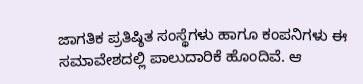ಜಾಗತಿಕ ಪ್ರತಿಷ್ಠಿತ ಸಂಸ್ಥೆಗಳು ಹಾಗೂ ಕಂಪನಿಗಳು ಈ ಸಮಾವೇಶದಲ್ಲಿ ಪಾಲುದಾರಿಕೆ ಹೊಂದಿವೆ. ಆ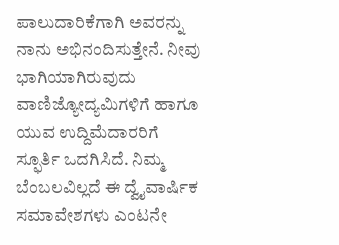ಪಾಲುದಾರಿಕೆಗಾಗಿ ಅವರನ್ನು ನಾನು ಅಭಿನಂದಿಸುತ್ತೇನೆ. ನೀವು ಭಾಗಿಯಾಗಿರುವುದು ವಾಣಿಜ್ಯೋದ್ಯಮಿಗಳಿಗೆ ಹಾಗೂ ಯುವ ಉದ್ದಿಮೆದಾರರಿಗೆ ಸ್ಫೂರ್ತಿ ಒದಗಿಸಿದೆ. ನಿಮ್ಮ ಬೆಂಬಲವಿಲ್ಲದೆ ಈ ದ್ವೈವಾರ್ಷಿಕ ಸಮಾವೇಶಗಳು ಎಂಟನೇ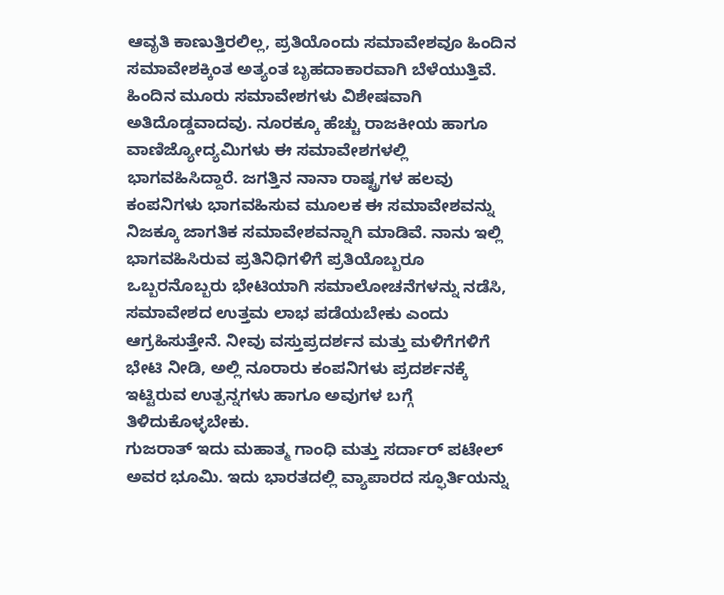ಆವೃತಿ ಕಾಣುತ್ತಿರಲಿಲ್ಲ, ಪ್ರತಿಯೊಂದು ಸಮಾವೇಶವೂ ಹಿಂದಿನ ಸಮಾವೇಶಕ್ಕಿಂತ ಅತ್ಯಂತ ಬೃಹದಾಕಾರವಾಗಿ ಬೆಳೆಯುತ್ತಿವೆ. ಹಿಂದಿನ ಮೂರು ಸಮಾವೇಶಗಳು ವಿಶೇಷವಾಗಿ ಅತಿದೊಡ್ಡವಾದವು. ನೂರಕ್ಕೂ ಹೆಚ್ಚು ರಾಜಕೀಯ ಹಾಗೂ ವಾಣಿಜ್ಯೋದ್ಯಮಿಗಳು ಈ ಸಮಾವೇಶಗಳಲ್ಲಿ ಭಾಗವಹಿಸಿದ್ದಾರೆ. ಜಗತ್ತಿನ ನಾನಾ ರಾಷ್ಟ್ರಗಳ ಹಲವು ಕಂಪನಿಗಳು ಭಾಗವಹಿಸುವ ಮೂಲಕ ಈ ಸಮಾವೇಶವನ್ನು ನಿಜಕ್ಕೂ ಜಾಗತಿಕ ಸಮಾವೇಶವನ್ನಾಗಿ ಮಾಡಿವೆ. ನಾನು ಇಲ್ಲಿ ಭಾಗವಹಿಸಿರುವ ಪ್ರತಿನಿಧಿಗಳಿಗೆ ಪ್ರತಿಯೊಬ್ಬರೂ ಒಬ್ಬರನೊಬ್ಬರು ಭೇಟಿಯಾಗಿ ಸಮಾಲೋಚನೆಗಳನ್ನು ನಡೆಸಿ, ಸಮಾವೇಶದ ಉತ್ತಮ ಲಾಭ ಪಡೆಯಬೇಕು ಎಂದು ಆಗ್ರಹಿಸುತ್ತೇನೆ. ನೀವು ವಸ್ತುಪ್ರದರ್ಶನ ಮತ್ತು ಮಳಿಗೆಗಳಿಗೆ ಭೇಟಿ ನೀಡಿ, ಅಲ್ಲಿ ನೂರಾರು ಕಂಪನಿಗಳು ಪ್ರದರ್ಶನಕ್ಕೆ ಇಟ್ಟಿರುವ ಉತ್ಪನ್ನಗಳು ಹಾಗೂ ಅವುಗಳ ಬಗ್ಗೆ ತಿಳಿದುಕೊಳ್ಳಬೇಕು.
ಗುಜರಾತ್ ಇದು ಮಹಾತ್ಮ ಗಾಂಧಿ ಮತ್ತು ಸರ್ದಾರ್ ಪಟೇಲ್ ಅವರ ಭೂಮಿ. ಇದು ಭಾರತದಲ್ಲಿ ವ್ಯಾಪಾರದ ಸ್ಫೂರ್ತಿಯನ್ನು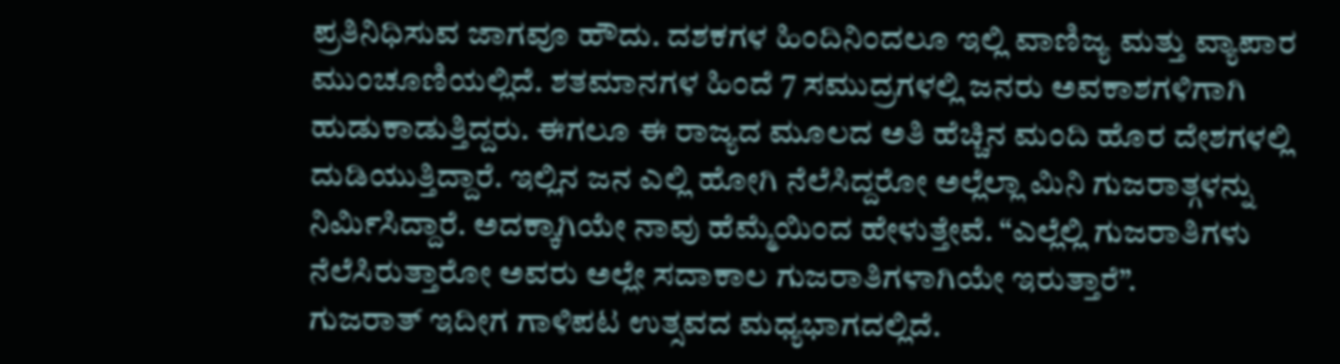ಪ್ರತಿನಿಧಿಸುವ ಜಾಗವೂ ಹೌದು. ದಶಕಗಳ ಹಿಂದಿನಿಂದಲೂ ಇಲ್ಲಿ ವಾಣಿಜ್ಯ ಮತ್ತು ವ್ಯಾಪಾರ ಮುಂಚೂಣಿಯಲ್ಲಿದೆ. ಶತಮಾನಗಳ ಹಿಂದೆ 7 ಸಮುದ್ರಗಳಲ್ಲಿ ಜನರು ಅವಕಾಶಗಳಿಗಾಗಿ ಹುಡುಕಾಡುತ್ತಿದ್ದರು. ಈಗಲೂ ಈ ರಾಜ್ಯದ ಮೂಲದ ಅತಿ ಹೆಚ್ಚಿನ ಮಂದಿ ಹೊರ ದೇಶಗಳಲ್ಲಿ ದುಡಿಯುತ್ತಿದ್ದಾರೆ. ಇಲ್ಲಿನ ಜನ ಎಲ್ಲಿ ಹೋಗಿ ನೆಲೆಸಿದ್ದರೋ ಅಲ್ಲೆಲ್ಲಾ ಮಿನಿ ಗುಜರಾತ್ಗಳನ್ನು ನಿರ್ಮಿಸಿದ್ದಾರೆ. ಅದಕ್ಕಾಗಿಯೇ ನಾವು ಹೆಮ್ಮೆಯಿಂದ ಹೇಳುತ್ತೇವೆ. “ಎಲ್ಲೆಲ್ಲಿ ಗುಜರಾತಿಗಳು ನೆಲೆಸಿರುತ್ತಾರೋ ಅವರು ಅಲ್ಲೇ ಸದಾಕಾಲ ಗುಜರಾತಿಗಳಾಗಿಯೇ ಇರುತ್ತಾರೆ”.
ಗುಜರಾತ್ ಇದೀಗ ಗಾಳಿಪಟ ಉತ್ಸವದ ಮಧ್ಯಭಾಗದಲ್ಲಿದೆ.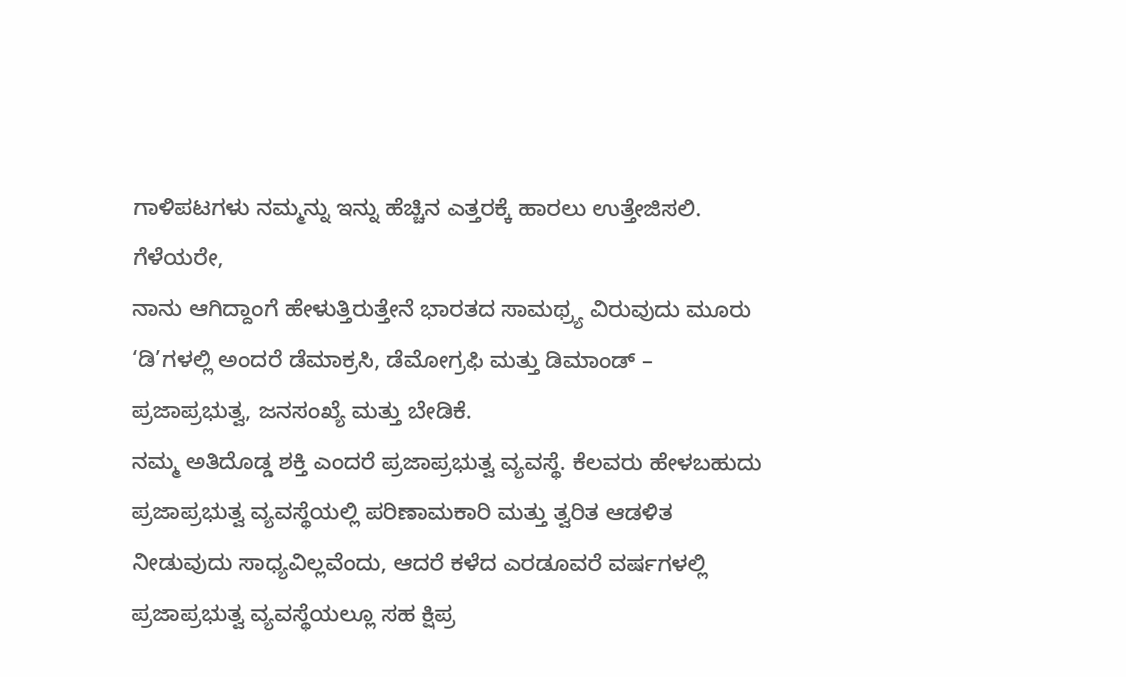ಗಾಳಿಪಟಗಳು ನಮ್ಮನ್ನು ಇನ್ನು ಹೆಚ್ಚಿನ ಎತ್ತರಕ್ಕೆ ಹಾರಲು ಉತ್ತೇಜಿಸಲಿ.
ಗೆಳೆಯರೇ,
ನಾನು ಆಗಿದ್ದಾಂಗೆ ಹೇಳುತ್ತಿರುತ್ತೇನೆ ಭಾರತದ ಸಾಮಥ್ರ್ಯ ವಿರುವುದು ಮೂರು ‘ಡಿ’ಗಳಲ್ಲಿ ಅಂದರೆ ಡೆಮಾಕ್ರಸಿ, ಡೆಮೋಗ್ರಫಿ ಮತ್ತು ಡಿಮಾಂಡ್ – ಪ್ರಜಾಪ್ರಭುತ್ವ, ಜನಸಂಖ್ಯೆ ಮತ್ತು ಬೇಡಿಕೆ.
ನಮ್ಮ ಅತಿದೊಡ್ಡ ಶಕ್ತಿ ಎಂದರೆ ಪ್ರಜಾಪ್ರಭುತ್ವ ವ್ಯವಸ್ಥೆ. ಕೆಲವರು ಹೇಳಬಹುದು ಪ್ರಜಾಪ್ರಭುತ್ವ ವ್ಯವಸ್ಥೆಯಲ್ಲಿ ಪರಿಣಾಮಕಾರಿ ಮತ್ತು ತ್ವರಿತ ಆಡಳಿತ ನೀಡುವುದು ಸಾಧ್ಯವಿಲ್ಲವೆಂದು, ಆದರೆ ಕಳೆದ ಎರಡೂವರೆ ವರ್ಷಗಳಲ್ಲಿ ಪ್ರಜಾಪ್ರಭುತ್ವ ವ್ಯವಸ್ಥೆಯಲ್ಲೂ ಸಹ ಕ್ಷಿಪ್ರ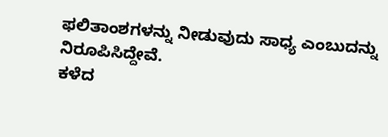ಫಲಿತಾಂಶಗಳನ್ನು ನೀಡುವುದು ಸಾಧ್ಯ ಎಂಬುದನ್ನು ನಿರೂಪಿಸಿದ್ದೇವೆ.
ಕಳೆದ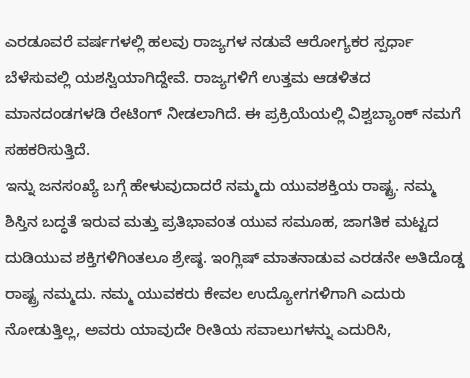ಎರಡೂವರೆ ವರ್ಷಗಳಲ್ಲಿ ಹಲವು ರಾಜ್ಯಗಳ ನಡುವೆ ಆರೋಗ್ಯಕರ ಸ್ಪರ್ಧಾ ಬೆಳೆಸುವಲ್ಲಿ ಯಶಸ್ವಿಯಾಗಿದ್ದೇವೆ. ರಾಜ್ಯಗಳಿಗೆ ಉತ್ತಮ ಆಡಳಿತದ ಮಾನದಂಡಗಳಡಿ ರೇಟಿಂಗ್ ನೀಡಲಾಗಿದೆ. ಈ ಪ್ರಕ್ರಿಯೆಯಲ್ಲಿ ವಿಶ್ವಬ್ಯಾಂಕ್ ನಮಗೆ ಸಹಕರಿಸುತ್ತಿದೆ.
ಇನ್ನು ಜನಸಂಖ್ಯೆ ಬಗ್ಗೆ ಹೇಳುವುದಾದರೆ ನಮ್ಮದು ಯುವಶಕ್ತಿಯ ರಾಷ್ಟ್ರ. ನಮ್ಮ ಶಿಸ್ತಿನ ಬದ್ಧತೆ ಇರುವ ಮತ್ತು ಪ್ರತಿಭಾವಂತ ಯುವ ಸಮೂಹ, ಜಾಗತಿಕ ಮಟ್ಟದ ದುಡಿಯುವ ಶಕ್ತಿಗಳಿಗಿಂತಲೂ ಶ್ರೇಷ್ಠ. ಇಂಗ್ಲಿಷ್ ಮಾತನಾಡುವ ಎರಡನೇ ಅತಿದೊಡ್ಡ ರಾಷ್ಟ್ರ ನಮ್ಮದು. ನಮ್ಮ ಯುವಕರು ಕೇವಲ ಉದ್ಯೋಗಗಳಿಗಾಗಿ ಎದುರು ನೋಡುತ್ತಿಲ್ಲ, ಅವರು ಯಾವುದೇ ರೀತಿಯ ಸವಾಲುಗಳನ್ನು ಎದುರಿಸಿ,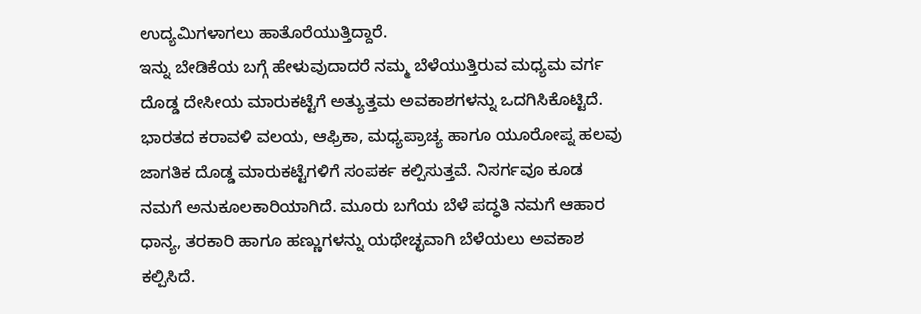ಉದ್ಯಮಿಗಳಾಗಲು ಹಾತೊರೆಯುತ್ತಿದ್ದಾರೆ.
ಇನ್ನು ಬೇಡಿಕೆಯ ಬಗ್ಗೆ ಹೇಳುವುದಾದರೆ ನಮ್ಮ ಬೆಳೆಯುತ್ತಿರುವ ಮಧ್ಯಮ ವರ್ಗ ದೊಡ್ಡ ದೇಸೀಯ ಮಾರುಕಟ್ಟೆಗೆ ಅತ್ಯುತ್ತಮ ಅವಕಾಶಗಳನ್ನು ಒದಗಿಸಿಕೊಟ್ಟಿದೆ.
ಭಾರತದ ಕರಾವಳಿ ವಲಯ, ಆಫ್ರಿಕಾ, ಮಧ್ಯಪ್ರಾಚ್ಯ ಹಾಗೂ ಯೂರೋಪ್ನ ಹಲವು ಜಾಗತಿಕ ದೊಡ್ಡ ಮಾರುಕಟ್ಟೆಗಳಿಗೆ ಸಂಪರ್ಕ ಕಲ್ಪಿಸುತ್ತವೆ. ನಿಸರ್ಗವೂ ಕೂಡ ನಮಗೆ ಅನುಕೂಲಕಾರಿಯಾಗಿದೆ. ಮೂರು ಬಗೆಯ ಬೆಳೆ ಪದ್ಧತಿ ನಮಗೆ ಆಹಾರ ಧಾನ್ಯ, ತರಕಾರಿ ಹಾಗೂ ಹಣ್ಣುಗಳನ್ನು ಯಥೇಚ್ಛವಾಗಿ ಬೆಳೆಯಲು ಅವಕಾಶ ಕಲ್ಪಿಸಿದೆ.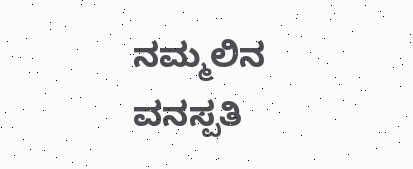ನಮ್ಮಲಿನ ವನಸ್ಪತಿ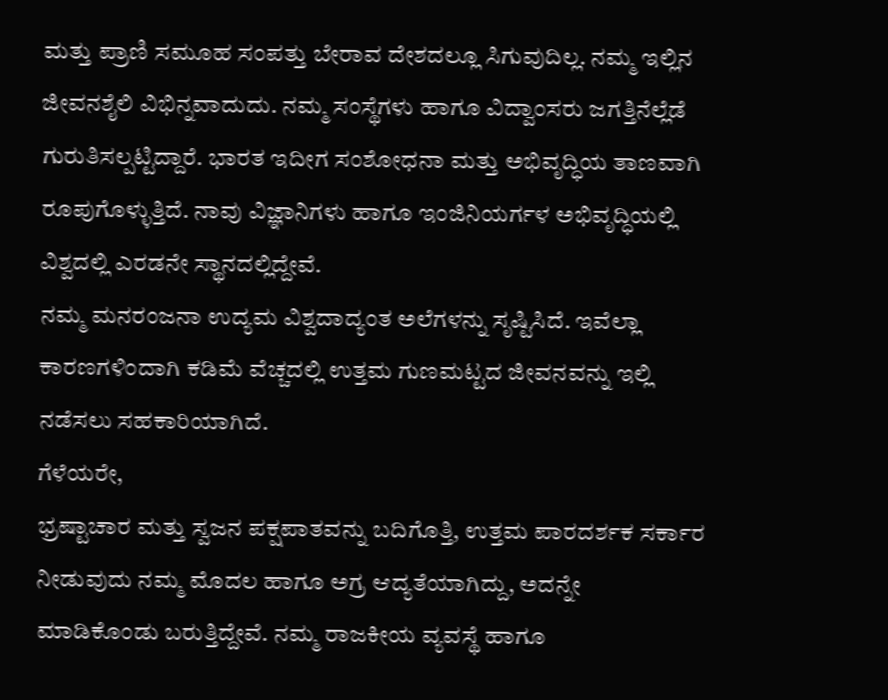ಮತ್ತು ಪ್ರಾಣಿ ಸಮೂಹ ಸಂಪತ್ತು ಬೇರಾವ ದೇಶದಲ್ಲೂ ಸಿಗುವುದಿಲ್ಲ. ನಮ್ಮ ಇಲ್ಲಿನ ಜೀವನಶೈಲಿ ವಿಭಿನ್ನವಾದುದು. ನಮ್ಮ ಸಂಸ್ಥೆಗಳು ಹಾಗೂ ವಿದ್ವಾಂಸರು ಜಗತ್ತಿನೆಲ್ಲೆಡೆ ಗುರುತಿಸಲ್ಪಟ್ಟಿದ್ದಾರೆ. ಭಾರತ ಇದೀಗ ಸಂಶೋಧನಾ ಮತ್ತು ಅಭಿವೃದ್ಧಿಯ ತಾಣವಾಗಿ ರೂಪುಗೊಳ್ಳುತ್ತಿದೆ. ನಾವು ವಿಜ್ಞಾನಿಗಳು ಹಾಗೂ ಇಂಜಿನಿಯರ್ಗಳ ಅಭಿವೃದ್ಧಿಯಲ್ಲಿ ವಿಶ್ವದಲ್ಲಿ ಎರಡನೇ ಸ್ಥಾನದಲ್ಲಿದ್ದೇವೆ.
ನಮ್ಮ ಮನರಂಜನಾ ಉದ್ಯಮ ವಿಶ್ವದಾದ್ಯಂತ ಅಲೆಗಳನ್ನು ಸೃಷ್ಟಿಸಿದೆ. ಇವೆಲ್ಲಾ ಕಾರಣಗಳಿಂದಾಗಿ ಕಡಿಮೆ ವೆಚ್ಚದಲ್ಲಿ ಉತ್ತಮ ಗುಣಮಟ್ಟದ ಜೀವನವನ್ನು ಇಲ್ಲಿ ನಡೆಸಲು ಸಹಕಾರಿಯಾಗಿದೆ.
ಗೆಳೆಯರೇ,
ಭ್ರಷ್ಟಾಚಾರ ಮತ್ತು ಸ್ವಜನ ಪಕ್ಷಪಾತವನ್ನು ಬದಿಗೊತ್ತಿ, ಉತ್ತಮ ಪಾರದರ್ಶಕ ಸರ್ಕಾರ ನೀಡುವುದು ನಮ್ಮ ಮೊದಲ ಹಾಗೂ ಅಗ್ರ ಆದ್ಯತೆಯಾಗಿದ್ದು, ಅದನ್ನೇ ಮಾಡಿಕೊಂಡು ಬರುತ್ತಿದ್ದೇವೆ. ನಮ್ಮ ರಾಜಕೀಯ ವ್ಯವಸ್ಥೆ ಹಾಗೂ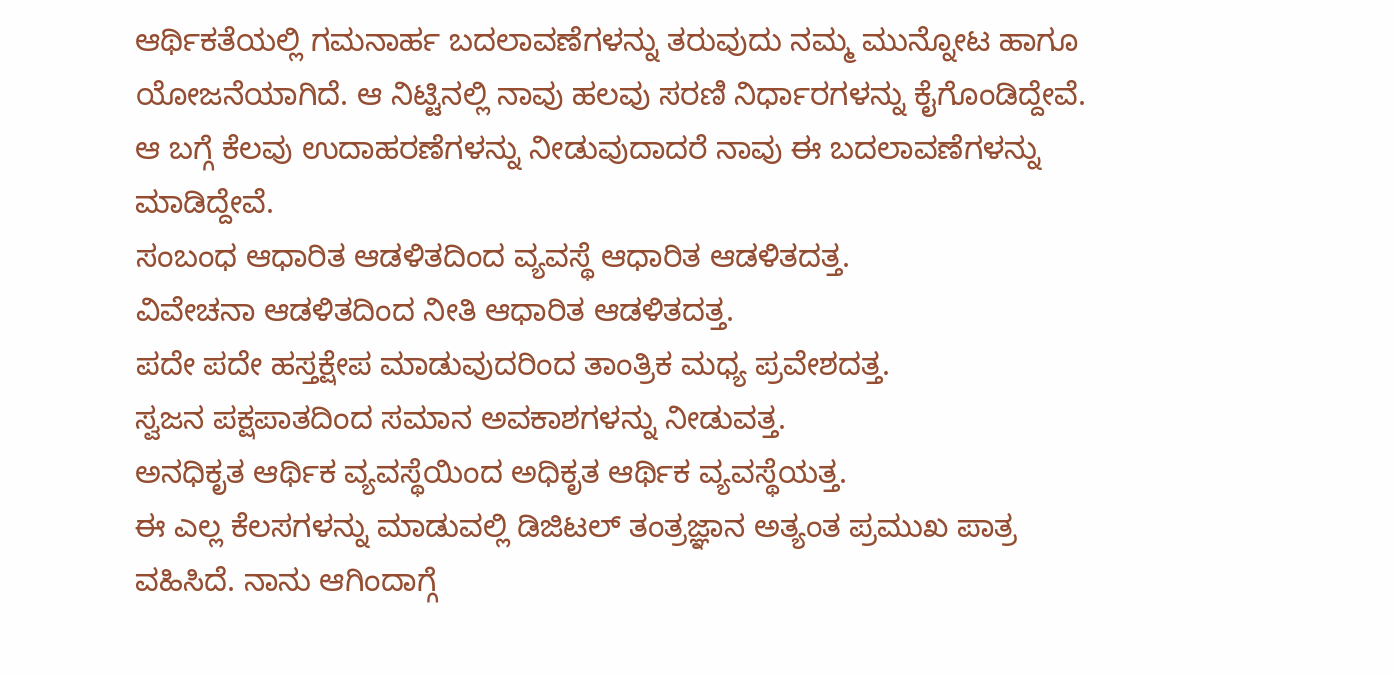ಆರ್ಥಿಕತೆಯಲ್ಲಿ ಗಮನಾರ್ಹ ಬದಲಾವಣೆಗಳನ್ನು ತರುವುದು ನಮ್ಮ ಮುನ್ನೋಟ ಹಾಗೂ ಯೋಜನೆಯಾಗಿದೆ. ಆ ನಿಟ್ಟಿನಲ್ಲಿ ನಾವು ಹಲವು ಸರಣಿ ನಿರ್ಧಾರಗಳನ್ನು ಕೈಗೊಂಡಿದ್ದೇವೆ. ಆ ಬಗ್ಗೆ ಕೆಲವು ಉದಾಹರಣೆಗಳನ್ನು ನೀಡುವುದಾದರೆ ನಾವು ಈ ಬದಲಾವಣೆಗಳನ್ನು ಮಾಡಿದ್ದೇವೆ.
ಸಂಬಂಧ ಆಧಾರಿತ ಆಡಳಿತದಿಂದ ವ್ಯವಸ್ಥೆ ಆಧಾರಿತ ಆಡಳಿತದತ್ತ.
ವಿವೇಚನಾ ಆಡಳಿತದಿಂದ ನೀತಿ ಆಧಾರಿತ ಆಡಳಿತದತ್ತ.
ಪದೇ ಪದೇ ಹಸ್ತಕ್ಷೇಪ ಮಾಡುವುದರಿಂದ ತಾಂತ್ರಿಕ ಮಧ್ಯ ಪ್ರವೇಶದತ್ತ.
ಸ್ವಜನ ಪಕ್ಷಪಾತದಿಂದ ಸಮಾನ ಅವಕಾಶಗಳನ್ನು ನೀಡುವತ್ತ.
ಅನಧಿಕೃತ ಆರ್ಥಿಕ ವ್ಯವಸ್ಥೆಯಿಂದ ಅಧಿಕೃತ ಆರ್ಥಿಕ ವ್ಯವಸ್ಥೆಯತ್ತ.
ಈ ಎಲ್ಲ ಕೆಲಸಗಳನ್ನು ಮಾಡುವಲ್ಲಿ ಡಿಜಿಟಲ್ ತಂತ್ರಜ್ಞಾನ ಅತ್ಯಂತ ಪ್ರಮುಖ ಪಾತ್ರ ವಹಿಸಿದೆ. ನಾನು ಆಗಿಂದಾಗ್ಗೆ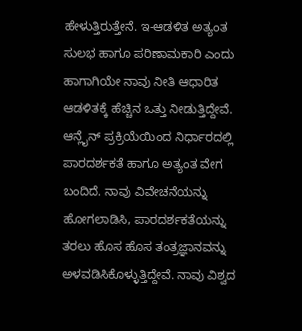ಹೇಳುತ್ತಿರುತ್ತೇನೆ. ಇ-ಆಡಳಿತ ಅತ್ಯಂತ ಸುಲಭ ಹಾಗೂ ಪರಿಣಾಮಕಾರಿ ಎಂದು ಹಾಗಾಗಿಯೇ ನಾವು ನೀತಿ ಆಧಾರಿತ ಆಡಳಿತಕ್ಕೆ ಹೆಚ್ಚಿನ ಒತ್ತು ನೀಡುತ್ತಿದ್ದೇವೆ. ಆನ್ಲೈನ್ ಪ್ರಕ್ರಿಯೆಯಿಂದ ನಿರ್ಧಾರದಲ್ಲಿ ಪಾರದರ್ಶಕತೆ ಹಾಗೂ ಅತ್ಯಂತ ವೇಗ ಬಂದಿದೆ. ನಾವು ವಿವೇಚನೆಯನ್ನು ಹೋಗಲಾಡಿಸಿ, ಪಾರದರ್ಶಕತೆಯನ್ನು ತರಲು ಹೊಸ ಹೊಸ ತಂತ್ರಜ್ಞಾನವನ್ನು ಅಳವಡಿಸಿಕೊಳ್ಳುತ್ತಿದ್ದೇವೆ. ನಾವು ವಿಶ್ವದ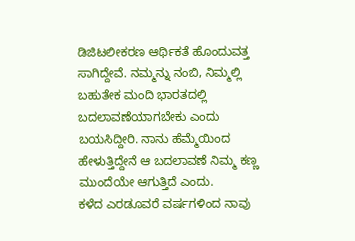ಡಿಜಿಟಲೀಕರಣ ಆರ್ಥಿಕತೆ ಹೊಂದುವತ್ತ ಸಾಗಿದ್ದೇವೆ. ನಮ್ಮನ್ನು ನಂಬಿ, ನಿಮ್ಮಲ್ಲಿ ಬಹುತೇಕ ಮಂದಿ ಭಾರತದಲ್ಲಿ ಬದಲಾವಣೆಯಾಗಬೇಕು ಎಂದು ಬಯಸಿದ್ದೀರಿ. ನಾನು ಹೆಮ್ಮೆಯಿಂದ ಹೇಳುತ್ತಿದ್ದೇನೆ ಆ ಬದಲಾವಣೆ ನಿಮ್ಮ ಕಣ್ಣ ಮುಂದೆಯೇ ಆಗುತ್ತಿದೆ ಎಂದು.
ಕಳೆದ ಎರಡೂವರೆ ವರ್ಷಗಳಿಂದ ನಾವು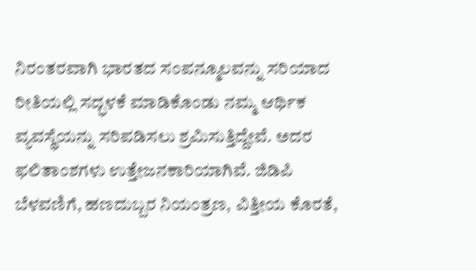ನಿರಂತರವಾಗಿ ಭಾರತದ ಸಂಪನ್ಮೂಲವನ್ನು ಸರಿಯಾದ ರೀತಿಯಲ್ಲಿ ಸದ್ಭಳಕೆ ಮಾಡಿಕೊಂಡು ನಮ್ಮ ಆರ್ಥಿಕ ವ್ಯವಸ್ಥೆಯನ್ನು ಸರಿಪಡಿಸಲು ಶ್ರಮಿಸುತ್ತಿದ್ದೇವೆ. ಅದರ ಫಲಿತಾಂಶಗಳು ಉತ್ತೇಜನಕಾರಿಯಾಗಿವೆ. ಜಿಡಿಪಿ ಬೆಳವಣಿಗೆ, ಹಣದುಬ್ಬರ ನಿಯಂತ್ರಣ, ವಿತ್ತೀಯ ಕೊರತೆ,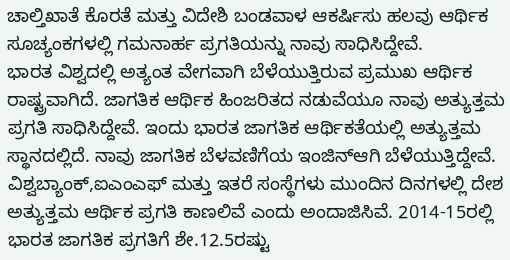ಚಾಲ್ತಿಖಾತೆ ಕೊರತೆ ಮತ್ತು ವಿದೇಶಿ ಬಂಡವಾಳ ಆಕರ್ಷಿಸು ಹಲವು ಆರ್ಥಿಕ ಸೂಚ್ಯಂಕಗಳಲ್ಲಿ ಗಮನಾರ್ಹ ಪ್ರಗತಿಯನ್ನು ನಾವು ಸಾಧಿಸಿದ್ದೇವೆ.
ಭಾರತ ವಿಶ್ವದಲ್ಲಿ ಅತ್ಯಂತ ವೇಗವಾಗಿ ಬೆಳೆಯುತ್ತಿರುವ ಪ್ರಮುಖ ಆರ್ಥಿಕ ರಾಷ್ಟ್ರವಾಗಿದೆ. ಜಾಗತಿಕ ಆರ್ಥಿಕ ಹಿಂಜರಿತದ ನಡುವೆಯೂ ನಾವು ಅತ್ಯುತ್ತಮ ಪ್ರಗತಿ ಸಾಧಿಸಿದ್ದೇವೆ. ಇಂದು ಭಾರತ ಜಾಗತಿಕ ಆರ್ಥಿಕತೆಯಲ್ಲಿ ಅತ್ಯುತ್ತಮ ಸ್ಥಾನದಲ್ಲಿದೆ. ನಾವು ಜಾಗತಿಕ ಬೆಳವಣಿಗೆಯ ಇಂಜಿನ್ಆಗಿ ಬೆಳೆಯುತ್ತಿದ್ದೇವೆ.
ವಿಶ್ವಬ್ಯಾಂಕ್,ಐಎಂಎಫ್ ಮತ್ತು ಇತರೆ ಸಂಸ್ಥೆಗಳು ಮುಂದಿನ ದಿನಗಳಲ್ಲಿ ದೇಶ ಅತ್ಯುತ್ತಮ ಆರ್ಥಿಕ ಪ್ರಗತಿ ಕಾಣಲಿವೆ ಎಂದು ಅಂದಾಜಿಸಿವೆ. 2014-15ರಲ್ಲಿ ಭಾರತ ಜಾಗತಿಕ ಪ್ರಗತಿಗೆ ಶೇ.12.5ರಷ್ಟು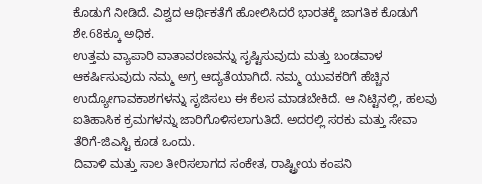ಕೊಡುಗೆ ನೀಡಿದೆ. ವಿಶ್ವದ ಆರ್ಥಿಕತೆಗೆ ಹೋಲಿಸಿದರೆ ಭಾರತಕ್ಕೆ ಜಾಗತಿಕ ಕೊಡುಗೆ ಶೇ.68ಕ್ಕೂ ಅಧಿಕ.
ಉತ್ತಮ ವ್ಯಾಪಾರಿ ವಾತಾವರಣವನ್ನು ಸೃಷ್ಟಿಸುವುದು ಮತ್ತು ಬಂಡವಾಳ ಆಕರ್ಷಿಸುವುದು ನಮ್ಮ ಅಗ್ರ ಆದ್ಯತೆಯಾಗಿದೆ. ನಮ್ಮ ಯುವಕರಿಗೆ ಹೆಚ್ಚಿನ ಉದ್ಯೋಗಾವಕಾಶಗಳನ್ನು ಸೃಜಿಸಲು ಈ ಕೆಲಸ ಮಾಡಬೇಕಿದೆ. ಆ ನಿಟ್ಟಿನಲ್ಲಿ, ಹಲವು ಐತಿಹಾಸಿಕ ಕ್ರಮಗಳನ್ನು ಜಾರಿಗೊಳಿಸಲಾಗುತಿದೆ. ಅದರಲ್ಲಿ ಸರಕು ಮತ್ತು ಸೇವಾ ತೆರಿಗೆ-ಜಿಎಸ್ಟಿ ಕೂಡ ಒಂದು.
ದಿವಾಳಿ ಮತ್ತು ಸಾಲ ತೀರಿಸಲಾಗದ ಸಂಕೇತ, ರಾಷ್ಟ್ರೀಯ ಕಂಪನಿ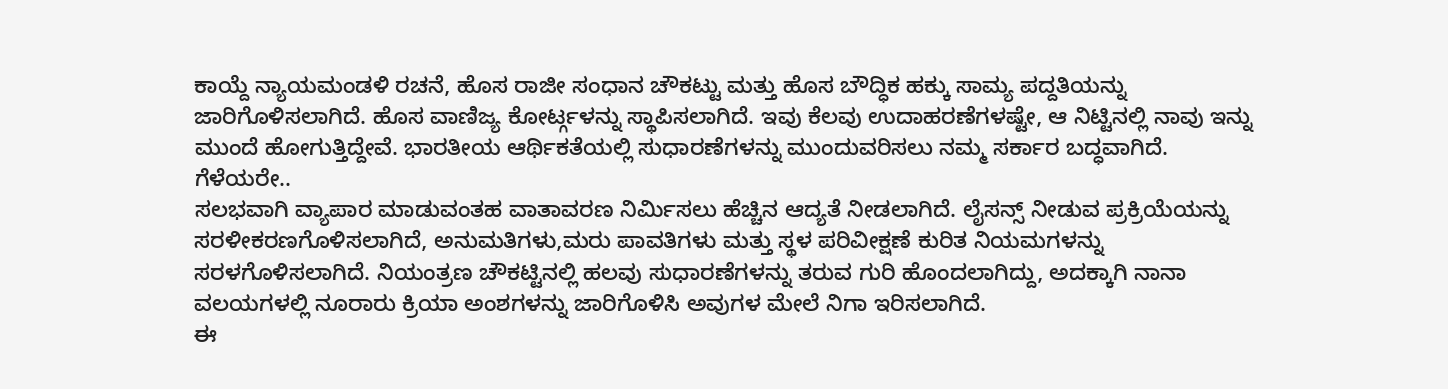ಕಾಯ್ದೆ ನ್ಯಾಯಮಂಡಳಿ ರಚನೆ, ಹೊಸ ರಾಜೀ ಸಂಧಾನ ಚೌಕಟ್ಟು ಮತ್ತು ಹೊಸ ಬೌದ್ಧಿಕ ಹಕ್ಕು ಸಾಮ್ಯ ಪದ್ದತಿಯನ್ನು ಜಾರಿಗೊಳಿಸಲಾಗಿದೆ. ಹೊಸ ವಾಣಿಜ್ಯ ಕೋರ್ಟ್ಗಳನ್ನು ಸ್ಥಾಪಿಸಲಾಗಿದೆ. ಇವು ಕೆಲವು ಉದಾಹರಣೆಗಳಷ್ಟೇ, ಆ ನಿಟ್ಟಿನಲ್ಲಿ ನಾವು ಇನ್ನು ಮುಂದೆ ಹೋಗುತ್ತಿದ್ದೇವೆ. ಭಾರತೀಯ ಆರ್ಥಿಕತೆಯಲ್ಲಿ ಸುಧಾರಣೆಗಳನ್ನು ಮುಂದುವರಿಸಲು ನಮ್ಮ ಸರ್ಕಾರ ಬದ್ಧವಾಗಿದೆ.
ಗೆಳೆಯರೇ..
ಸಲಭವಾಗಿ ವ್ಯಾಪಾರ ಮಾಡುವಂತಹ ವಾತಾವರಣ ನಿರ್ಮಿಸಲು ಹೆಚ್ಚಿನ ಆದ್ಯತೆ ನೀಡಲಾಗಿದೆ. ಲೈಸನ್ಸ್ ನೀಡುವ ಪ್ರಕ್ರಿಯೆಯನ್ನು ಸರಳೀಕರಣಗೊಳಿಸಲಾಗಿದೆ, ಅನುಮತಿಗಳು,ಮರು ಪಾವತಿಗಳು ಮತ್ತು ಸ್ಥಳ ಪರಿವೀಕ್ಷಣೆ ಕುರಿತ ನಿಯಮಗಳನ್ನು ಸರಳಗೊಳಿಸಲಾಗಿದೆ. ನಿಯಂತ್ರಣ ಚೌಕಟ್ಟಿನಲ್ಲಿ ಹಲವು ಸುಧಾರಣೆಗಳನ್ನು ತರುವ ಗುರಿ ಹೊಂದಲಾಗಿದ್ದು, ಅದಕ್ಕಾಗಿ ನಾನಾ ವಲಯಗಳಲ್ಲಿ ನೂರಾರು ಕ್ರಿಯಾ ಅಂಶಗಳನ್ನು ಜಾರಿಗೊಳಿಸಿ ಅವುಗಳ ಮೇಲೆ ನಿಗಾ ಇರಿಸಲಾಗಿದೆ.
ಈ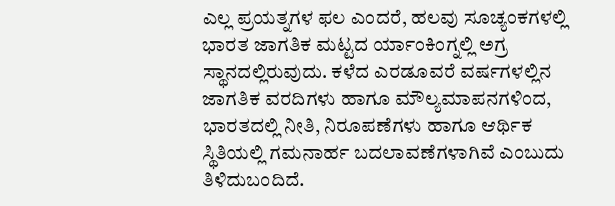ಎಲ್ಲ ಪ್ರಯತ್ನಗಳ ಫಲ ಎಂದರೆ, ಹಲವು ಸೂಚ್ಯಂಕಗಳಲ್ಲಿ ಭಾರತ ಜಾಗತಿಕ ಮಟ್ಟದ ರ್ಯಾಂಕಿಂಗ್ನಲ್ಲಿ ಅಗ್ರ ಸ್ಥಾನದಲ್ಲಿರುವುದು. ಕಳೆದ ಎರಡೂವರೆ ವರ್ಷಗಳಲ್ಲಿನ ಜಾಗತಿಕ ವರದಿಗಳು ಹಾಗೂ ಮೌಲ್ಯಮಾಪನಗಳಿಂದ, ಭಾರತದಲ್ಲಿ ನೀತಿ, ನಿರೂಪಣೆಗಳು ಹಾಗೂ ಆರ್ಥಿಕ ಸ್ಥಿತಿಯಲ್ಲಿ ಗಮನಾರ್ಹ ಬದಲಾವಣೆಗಳಾಗಿವೆ ಎಂಬುದು ತಿಳಿದುಬಂದಿದೆ.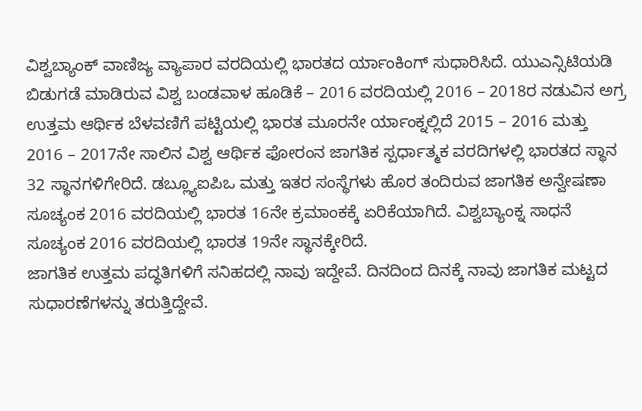ವಿಶ್ವಬ್ಯಾಂಕ್ ವಾಣಿಜ್ಯ ವ್ಯಾಪಾರ ವರದಿಯಲ್ಲಿ ಭಾರತದ ರ್ಯಾಂಕಿಂಗ್ ಸುಧಾರಿಸಿದೆ. ಯುಎನ್ಸಿಟಿಯಡಿ ಬಿಡುಗಡೆ ಮಾಡಿರುವ ವಿಶ್ವ ಬಂಡವಾಳ ಹೂಡಿಕೆ – 2016 ವರದಿಯಲ್ಲಿ 2016 – 2018ರ ನಡುವಿನ ಅಗ್ರ ಉತ್ತಮ ಆರ್ಥಿಕ ಬೆಳವಣಿಗೆ ಪಟ್ಟಿಯಲ್ಲಿ ಭಾರತ ಮೂರನೇ ರ್ಯಾಂಕ್ನಲ್ಲಿದೆ 2015 – 2016 ಮತ್ತು 2016 – 2017ನೇ ಸಾಲಿನ ವಿಶ್ವ ಆರ್ಥಿಕ ಫೋರಂನ ಜಾಗತಿಕ ಸ್ಪರ್ಧಾತ್ಮಕ ವರದಿಗಳಲ್ಲಿ ಭಾರತದ ಸ್ಥಾನ 32 ಸ್ಥಾನಗಳಿಗೇರಿದೆ. ಡಬ್ಲ್ಯೂಐಪಿಒ ಮತ್ತು ಇತರ ಸಂಸ್ಥೆಗಳು ಹೊರ ತಂದಿರುವ ಜಾಗತಿಕ ಅನ್ವೇಷಣಾ ಸೂಚ್ಯಂಕ 2016 ವರದಿಯಲ್ಲಿ ಭಾರತ 16ನೇ ಕ್ರಮಾಂಕಕ್ಕೆ ಏರಿಕೆಯಾಗಿದೆ. ವಿಶ್ವಬ್ಯಾಂಕ್ನ ಸಾಧನೆ ಸೂಚ್ಯಂಕ 2016 ವರದಿಯಲ್ಲಿ ಭಾರತ 19ನೇ ಸ್ಥಾನಕ್ಕೇರಿದೆ.
ಜಾಗತಿಕ ಉತ್ತಮ ಪದ್ಧತಿಗಳಿಗೆ ಸನಿಹದಲ್ಲಿ ನಾವು ಇದ್ದೇವೆ. ದಿನದಿಂದ ದಿನಕ್ಕೆ ನಾವು ಜಾಗತಿಕ ಮಟ್ಟದ ಸುಧಾರಣೆಗಳನ್ನು ತರುತ್ತಿದ್ದೇವೆ.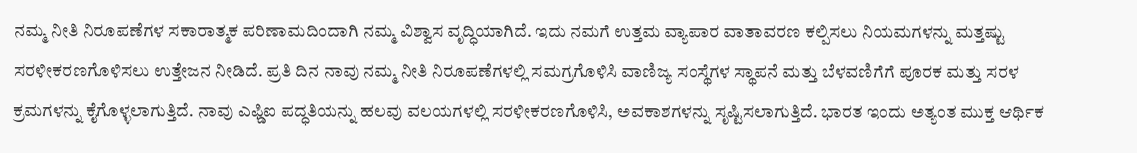ನಮ್ಮ ನೀತಿ ನಿರೂಪಣೆಗಳ ಸಕಾರಾತ್ಮಕ ಪರಿಣಾಮದಿಂದಾಗಿ ನಮ್ಮ ವಿಶ್ವಾಸ ವೃದ್ಧಿಯಾಗಿದೆ. ಇದು ನಮಗೆ ಉತ್ತಮ ವ್ಯಾಪಾರ ವಾತಾವರಣ ಕಲ್ಪಿಸಲು ನಿಯಮಗಳನ್ನು ಮತ್ತಷ್ಟು ಸರಳೀಕರಣಗೊಳಿಸಲು ಉತ್ತೇಜನ ನೀಡಿದೆ. ಪ್ರತಿ ದಿನ ನಾವು ನಮ್ಮ ನೀತಿ ನಿರೂಪಣೆಗಳಲ್ಲಿ ಸಮಗ್ರಗೊಳಿಸಿ ವಾಣಿಜ್ಯ ಸಂಸ್ಥೆಗಳ ಸ್ಥಾಪನೆ ಮತ್ತು ಬೆಳವಣಿಗೆಗೆ ಪೂರಕ ಮತ್ತು ಸರಳ ಕ್ರಮಗಳನ್ನು ಕೈಗೊಳ್ಳಲಾಗುತ್ತಿದೆ. ನಾವು ಎಫ್ಡಿಐ ಪದ್ಧತಿಯನ್ನು ಹಲವು ವಲಯಗಳಲ್ಲಿ ಸರಳೀಕರಣಗೊಳಿಸಿ, ಅವಕಾಶಗಳನ್ನು ಸೃಷ್ಟಿಸಲಾಗುತ್ತಿದೆ. ಭಾರತ ಇಂದು ಅತ್ಯಂತ ಮುಕ್ತ ಆರ್ಥಿಕ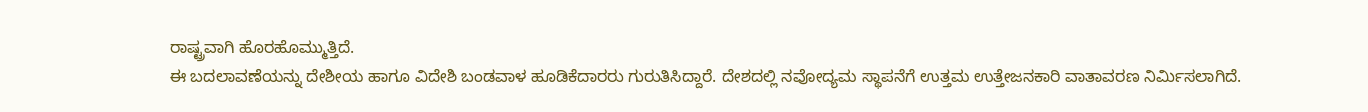ರಾಷ್ಟ್ರವಾಗಿ ಹೊರಹೊಮ್ಮುತ್ತಿದೆ.
ಈ ಬದಲಾವಣೆಯನ್ನು ದೇಶೀಯ ಹಾಗೂ ವಿದೇಶಿ ಬಂಡವಾಳ ಹೂಡಿಕೆದಾರರು ಗುರುತಿಸಿದ್ದಾರೆ. ದೇಶದಲ್ಲಿ ನವೋದ್ಯಮ ಸ್ಥಾಪನೆಗೆ ಉತ್ತಮ ಉತ್ತೇಜನಕಾರಿ ವಾತಾವರಣ ನಿರ್ಮಿಸಲಾಗಿದೆ.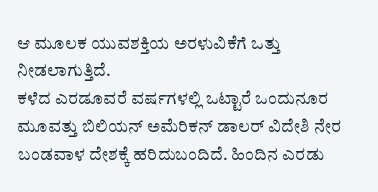ಆ ಮೂಲಕ ಯುವಶಕ್ತಿಯ ಅರಳುವಿಕೆಗೆ ಒತ್ತು ನೀಡಲಾಗುತ್ತಿದೆ.
ಕಳೆದ ಎರಡೂವರೆ ವರ್ಷಗಳಲ್ಲಿ ಒಟ್ಟಾರೆ ಒಂದುನೂರ ಮೂವತ್ತು ಬಿಲಿಯನ್ ಅಮೆರಿಕನ್ ಡಾಲರ್ ವಿದೇಶಿ ನೇರ ಬಂಡವಾಳ ದೇಶಕ್ಕೆ ಹರಿದುಬಂದಿದೆ. ಹಿಂದಿನ ಎರಡು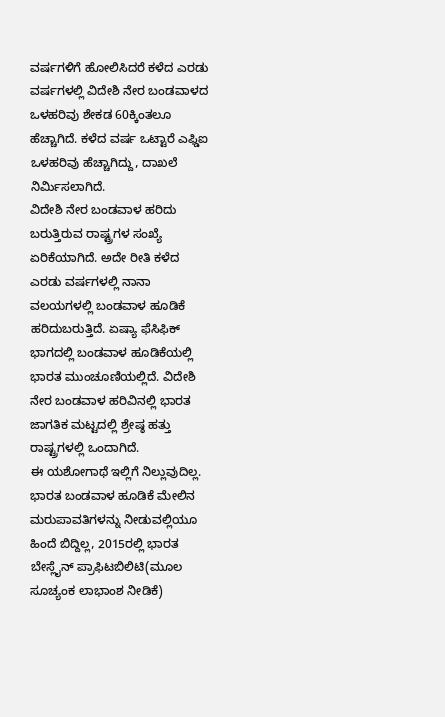ವರ್ಷಗಳಿಗೆ ಹೋಲಿಸಿದರೆ ಕಳೆದ ಎರಡು ವರ್ಷಗಳಲ್ಲಿ ವಿದೇಶಿ ನೇರ ಬಂಡವಾಳದ ಒಳಹರಿವು ಶೇಕಡ 60ಕ್ಕಿಂತಲೂ ಹೆಚ್ಚಾಗಿದೆ. ಕಳೆದ ವರ್ಷ ಒಟ್ಟಾರೆ ಎಫ್ಡಿಐ ಒಳಹರಿವು ಹೆಚ್ಚಾಗಿದ್ದು, ದಾಖಲೆ ನಿರ್ಮಿಸಲಾಗಿದೆ.
ವಿದೇಶಿ ನೇರ ಬಂಡವಾಳ ಹರಿದು ಬರುತ್ತಿರುವ ರಾಷ್ಟ್ರಗಳ ಸಂಖ್ಯೆ ಏರಿಕೆಯಾಗಿದೆ. ಅದೇ ರೀತಿ ಕಳೆದ ಎರಡು ವರ್ಷಗಳಲ್ಲಿ ನಾನಾ ವಲಯಗಳಲ್ಲಿ ಬಂಡವಾಳ ಹೂಡಿಕೆ ಹರಿದುಬರುತ್ತಿದೆ. ಏಷ್ಯಾ ಫೆಸಿಫಿಕ್ ಭಾಗದಲ್ಲಿ ಬಂಡವಾಳ ಹೂಡಿಕೆಯಲ್ಲಿ ಭಾರತ ಮುಂಚೂಣಿಯಲ್ಲಿದೆ. ವಿದೇಶಿ ನೇರ ಬಂಡವಾಳ ಹರಿವಿನಲ್ಲಿ ಭಾರತ ಜಾಗತಿಕ ಮಟ್ಟದಲ್ಲಿ ಶ್ರೇಷ್ಠ ಹತ್ತು ರಾಷ್ಟ್ರಗಳಲ್ಲಿ ಒಂದಾಗಿದೆ.
ಈ ಯಶೋಗಾಥೆ ಇಲ್ಲಿಗೆ ನಿಲ್ಲುವುದಿಲ್ಲ. ಭಾರತ ಬಂಡವಾಳ ಹೂಡಿಕೆ ಮೇಲಿನ ಮರುಪಾವತಿಗಳನ್ನು ನೀಡುವಲ್ಲಿಯೂ ಹಿಂದೆ ಬಿದ್ದಿಲ್ಲ, 2015ರಲ್ಲಿ ಭಾರತ ಬೇಸ್ಲೈನ್ ಪ್ರಾಫಿಟಬಿಲಿಟಿ(ಮೂಲ ಸೂಚ್ಯಂಕ ಲಾಭಾಂಶ ನೀಡಿಕೆ)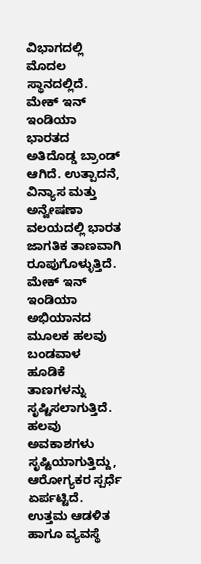ವಿಭಾಗದಲ್ಲಿ ಮೊದಲ ಸ್ಥಾನದಲ್ಲಿದೆ.
ಮೇಕ್ ಇನ್ ಇಂಡಿಯಾ ಭಾರತದ ಅತಿದೊಡ್ಡ ಬ್ರಾಂಡ್ ಆಗಿದೆ. ಉತ್ಪಾದನೆ, ವಿನ್ಯಾಸ ಮತ್ತು ಅನ್ವೇಷಣಾ ವಲಯದಲ್ಲಿ ಭಾರತ ಜಾಗತಿಕ ತಾಣವಾಗಿ ರೂಪುಗೊಳ್ಳುತ್ತಿದೆ. ಮೇಕ್ ಇನ್ ಇಂಡಿಯಾ ಅಭಿಯಾನದ ಮೂಲಕ ಹಲವು ಬಂಡವಾಳ ಹೂಡಿಕೆ ತಾಣಗಳನ್ನು ಸೃಷ್ಟಿಸಲಾಗುತ್ತಿದೆ. ಹಲವು ಅವಕಾಶಗಳು ಸೃಷ್ಟಿಯಾಗುತ್ತಿದ್ದು, ಆರೋಗ್ಯಕರ ಸ್ಪರ್ಧೆ ಏರ್ಪಟ್ಟಿದೆ. ಉತ್ತಮ ಆಡಳಿತ ಹಾಗೂ ವ್ಯವಸ್ಥೆ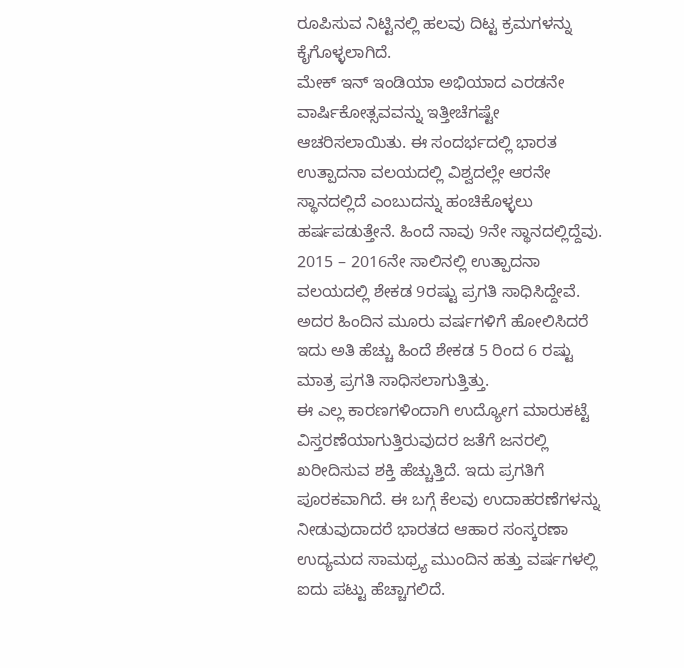ರೂಪಿಸುವ ನಿಟ್ಟಿನಲ್ಲಿ ಹಲವು ದಿಟ್ಟ ಕ್ರಮಗಳನ್ನು ಕೈಗೊಳ್ಳಲಾಗಿದೆ.
ಮೇಕ್ ಇನ್ ಇಂಡಿಯಾ ಅಭಿಯಾದ ಎರಡನೇ ವಾರ್ಷಿಕೋತ್ಸವವನ್ನು ಇತ್ತೀಚೆಗಷ್ಟೇ ಆಚರಿಸಲಾಯಿತು. ಈ ಸಂದರ್ಭದಲ್ಲಿ ಭಾರತ ಉತ್ಪಾದನಾ ವಲಯದಲ್ಲಿ ವಿಶ್ವದಲ್ಲೇ ಆರನೇ ಸ್ಥಾನದಲ್ಲಿದೆ ಎಂಬುದನ್ನು ಹಂಚಿಕೊಳ್ಳಲು ಹರ್ಷಪಡುತ್ತೇನೆ. ಹಿಂದೆ ನಾವು 9ನೇ ಸ್ಥಾನದಲ್ಲಿದ್ದೆವು. 2015 – 2016ನೇ ಸಾಲಿನಲ್ಲಿ ಉತ್ಪಾದನಾ ವಲಯದಲ್ಲಿ ಶೇಕಡ 9ರಷ್ಟು ಪ್ರಗತಿ ಸಾಧಿಸಿದ್ದೇವೆ. ಅದರ ಹಿಂದಿನ ಮೂರು ವರ್ಷಗಳಿಗೆ ಹೋಲಿಸಿದರೆ ಇದು ಅತಿ ಹೆಚ್ಚು ಹಿಂದೆ ಶೇಕಡ 5 ರಿಂದ 6 ರಷ್ಟು ಮಾತ್ರ ಪ್ರಗತಿ ಸಾಧಿಸಲಾಗುತ್ತಿತ್ತು.
ಈ ಎಲ್ಲ ಕಾರಣಗಳಿಂದಾಗಿ ಉದ್ಯೋಗ ಮಾರುಕಟ್ಟೆ ವಿಸ್ತರಣೆಯಾಗುತ್ತಿರುವುದರ ಜತೆಗೆ ಜನರಲ್ಲಿ ಖರೀದಿಸುವ ಶಕ್ತಿ ಹೆಚ್ಚುತ್ತಿದೆ. ಇದು ಪ್ರಗತಿಗೆ ಪೂರಕವಾಗಿದೆ. ಈ ಬಗ್ಗೆ ಕೆಲವು ಉದಾಹರಣೆಗಳನ್ನು ನೀಡುವುದಾದರೆ ಭಾರತದ ಆಹಾರ ಸಂಸ್ಕರಣಾ ಉದ್ಯಮದ ಸಾಮಥ್ರ್ಯ ಮುಂದಿನ ಹತ್ತು ವರ್ಷಗಳಲ್ಲಿ ಐದು ಪಟ್ಟು ಹೆಚ್ಚಾಗಲಿದೆ.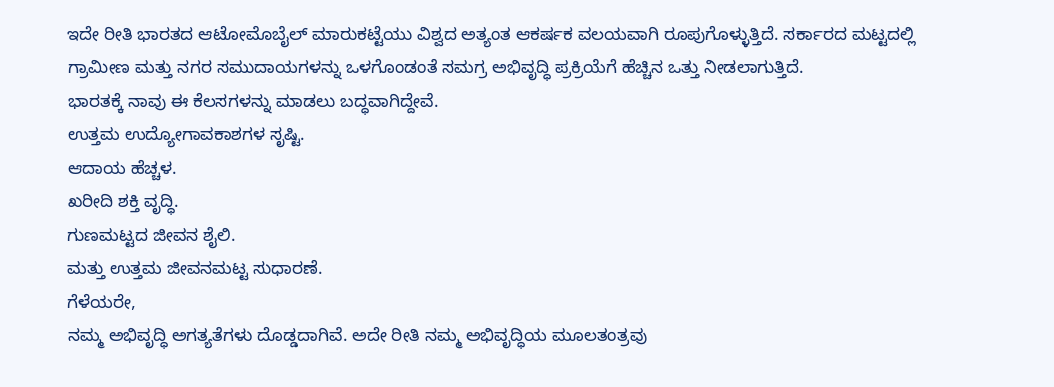ಇದೇ ರೀತಿ ಭಾರತದ ಆಟೋಮೊಬೈಲ್ ಮಾರುಕಟ್ಟೆಯು ವಿಶ್ವದ ಅತ್ಯಂತ ಆಕರ್ಷಕ ವಲಯವಾಗಿ ರೂಪುಗೊಳ್ಳುತ್ತಿದೆ. ಸರ್ಕಾರದ ಮಟ್ಟದಲ್ಲಿ ಗ್ರಾಮೀಣ ಮತ್ತು ನಗರ ಸಮುದಾಯಗಳನ್ನು ಒಳಗೊಂಡಂತೆ ಸಮಗ್ರ ಅಭಿವೃದ್ಧಿ ಪ್ರಕ್ರಿಯೆಗೆ ಹೆಚ್ಚಿನ ಒತ್ತು ನೀಡಲಾಗುತ್ತಿದೆ.
ಭಾರತಕ್ಕೆ ನಾವು ಈ ಕೆಲಸಗಳನ್ನು ಮಾಡಲು ಬದ್ಧವಾಗಿದ್ದೇವೆ.
ಉತ್ತಮ ಉದ್ಯೋಗಾವಕಾಶಗಳ ಸೃಷ್ಟಿ.
ಆದಾಯ ಹೆಚ್ಚಳ.
ಖರೀದಿ ಶಕ್ತಿ ವೃದ್ಧಿ.
ಗುಣಮಟ್ಟದ ಜೀವನ ಶೈಲಿ.
ಮತ್ತು ಉತ್ತಮ ಜೀವನಮಟ್ಟ ಸುಧಾರಣೆ.
ಗೆಳೆಯರೇ,
ನಮ್ಮ ಅಭಿವೃದ್ಧಿ ಅಗತ್ಯತೆಗಳು ದೊಡ್ಡದಾಗಿವೆ. ಅದೇ ರೀತಿ ನಮ್ಮ ಅಭಿವೃದ್ಧಿಯ ಮೂಲತಂತ್ರವು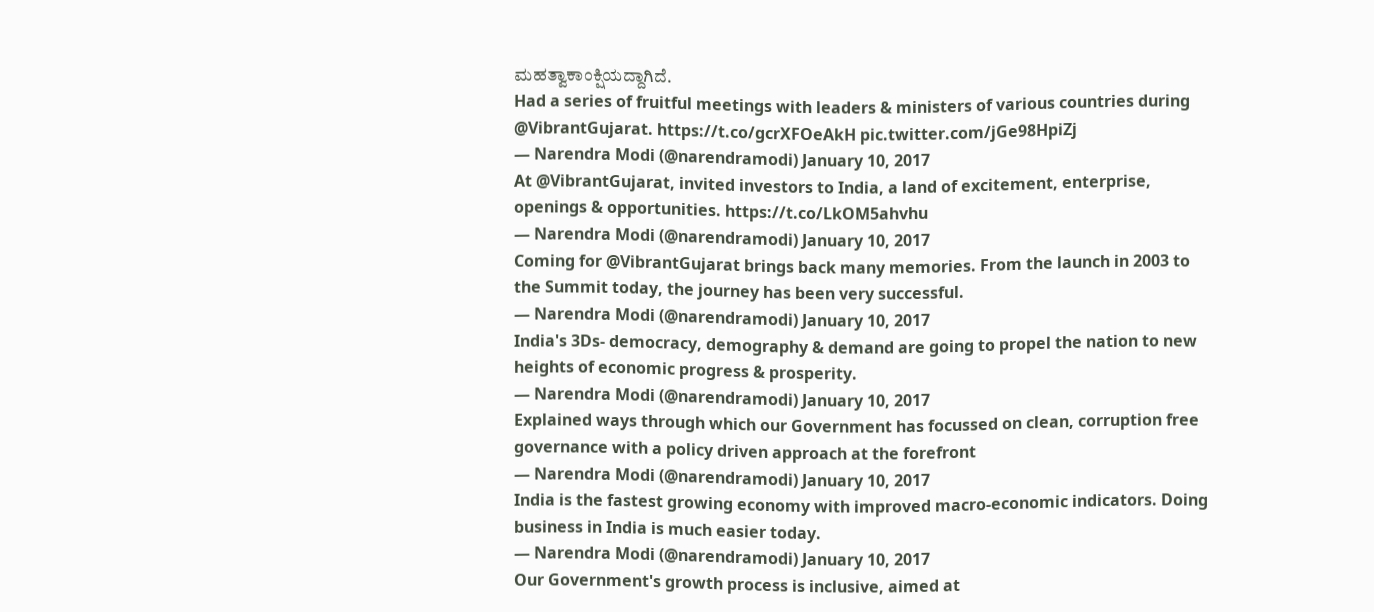ಮಹತ್ವಾಕಾಂಕ್ಷಿಯದ್ದಾಗಿದೆ.
Had a series of fruitful meetings with leaders & ministers of various countries during @VibrantGujarat. https://t.co/gcrXFOeAkH pic.twitter.com/jGe98HpiZj
— Narendra Modi (@narendramodi) January 10, 2017
At @VibrantGujarat, invited investors to India, a land of excitement, enterprise, openings & opportunities. https://t.co/LkOM5ahvhu
— Narendra Modi (@narendramodi) January 10, 2017
Coming for @VibrantGujarat brings back many memories. From the launch in 2003 to the Summit today, the journey has been very successful.
— Narendra Modi (@narendramodi) January 10, 2017
India's 3Ds- democracy, demography & demand are going to propel the nation to new heights of economic progress & prosperity.
— Narendra Modi (@narendramodi) January 10, 2017
Explained ways through which our Government has focussed on clean, corruption free governance with a policy driven approach at the forefront
— Narendra Modi (@narendramodi) January 10, 2017
India is the fastest growing economy with improved macro-economic indicators. Doing business in India is much easier today.
— Narendra Modi (@narendramodi) January 10, 2017
Our Government's growth process is inclusive, aimed at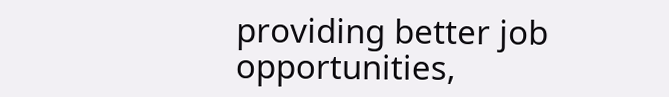providing better job opportunities,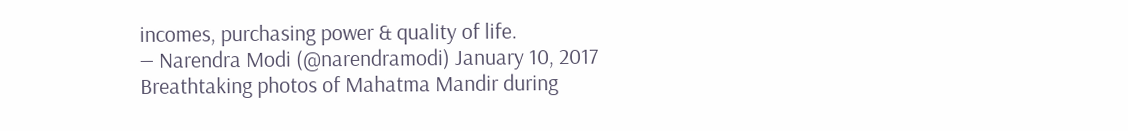incomes, purchasing power & quality of life.
— Narendra Modi (@narendramodi) January 10, 2017
Breathtaking photos of Mahatma Mandir during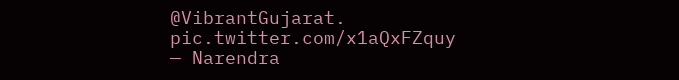@VibrantGujarat. pic.twitter.com/x1aQxFZquy
— Narendra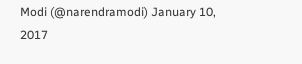Modi (@narendramodi) January 10, 2017